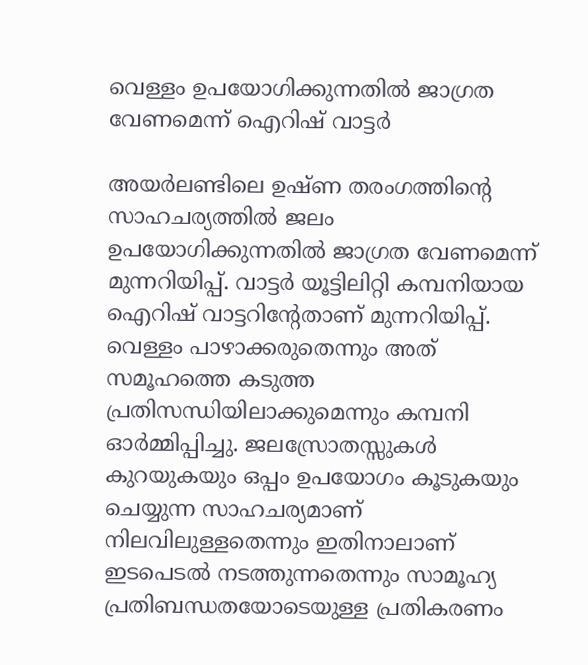വെള്ളം ഉപയോഗിക്കുന്നതില്‍ ജാഗ്രത വേണമെന്ന് ഐറിഷ് വാട്ടര്‍

അയര്‍ലണ്ടിലെ ഉഷ്ണ തരംഗത്തിന്റെ സാഹചര്യത്തില്‍ ജലം ഉപയോഗിക്കുന്നതില്‍ ജാഗ്രത വേണമെന്ന് മുന്നറിയിപ്പ്. വാട്ടര്‍ യൂട്ടിലിറ്റി കമ്പനിയായ ഐറിഷ് വാട്ടറിന്റേതാണ് മുന്നറിയിപ്പ്. വെള്ളം പാഴാക്കരുതെന്നും അത് സമൂഹത്തെ കടുത്ത പ്രതിസന്ധിയിലാക്കുമെന്നും കമ്പനി ഓര്‍മ്മിപ്പിച്ചു. ജലസ്രോതസ്സുകള്‍ കുറയുകയും ഒപ്പം ഉപയോഗം കൂടുകയും ചെയ്യുന്ന സാഹചര്യമാണ് നിലവിലുള്ളതെന്നും ഇതിനാലാണ് ഇടപെടല്‍ നടത്തുന്നതെന്നും സാമൂഹ്യ പ്രതിബന്ധതയോടെയുള്ള പ്രതികരണം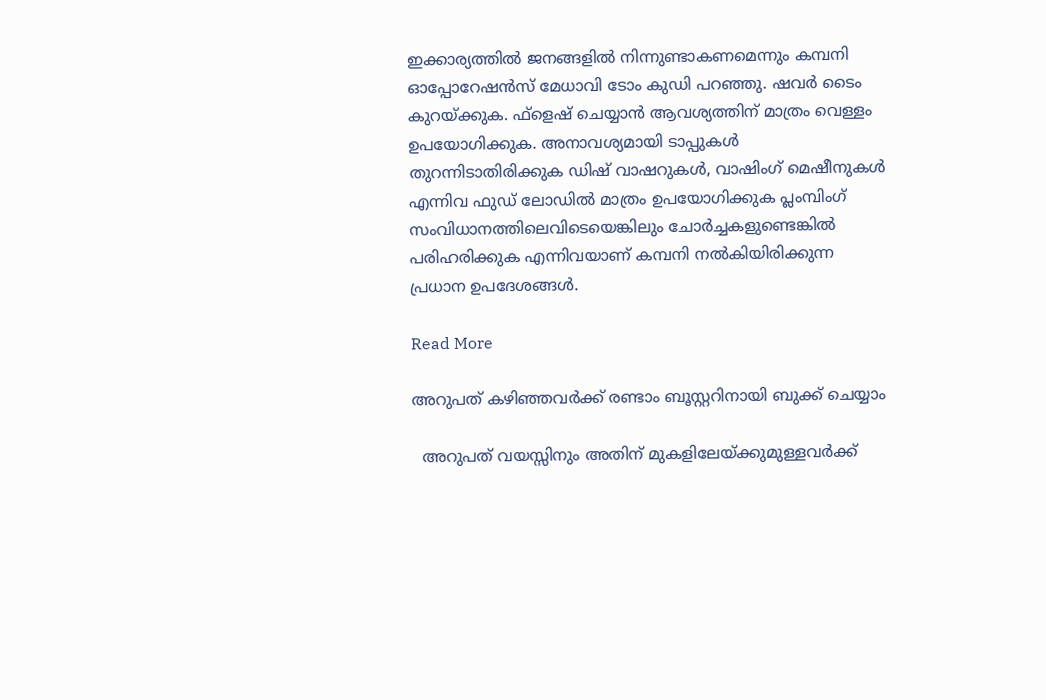ഇക്കാര്യത്തില്‍ ജനങ്ങളില്‍ നിന്നുണ്ടാകണമെന്നും കമ്പനി ഓപ്പോറേഷന്‍സ് മേധാവി ടോം കുഡി പറഞ്ഞു. ഷവര്‍ ടൈം കുറയ്ക്കുക. ഫ്‌ളെഷ് ചെയ്യാന്‍ ആവശ്യത്തിന് മാത്രം വെള്ളം ഉപയോഗിക്കുക. അനാവശ്യമായി ടാപ്പുകള്‍ തുറന്നിടാതിരിക്കുക ഡിഷ് വാഷറുകള്‍, വാഷിംഗ് മെഷീനുകള്‍ എന്നിവ ഫുഡ് ലോഡില്‍ മാത്രം ഉപയോഗിക്കുക പ്ലംമ്പിംഗ് സംവിധാനത്തിലെവിടെയെങ്കിലും ചോര്‍ച്ചകളുണ്ടെങ്കില്‍ പരിഹരിക്കുക എന്നിവയാണ് കമ്പനി നല്‍കിയിരിക്കുന്ന പ്രധാന ഉപദേശങ്ങള്‍.

Read More

അറുപത് കഴിഞ്ഞവര്‍ക്ക് രണ്ടാം ബൂസ്റ്ററിനായി ബുക്ക് ചെയ്യാം

  അറുപത് വയസ്സിനും അതിന് മുകളിലേയ്ക്കുമുള്ളവര്‍ക്ക്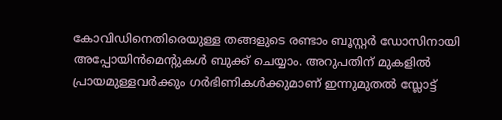കോവിഡിനെതിരെയുള്ള തങ്ങളുടെ രണ്ടാം ബൂസ്റ്റര്‍ ഡോസിനായി അപ്പോയിന്‍മെന്റുകള്‍ ബുക്ക് ചെയ്യാം. അറുപതിന് മുകളില്‍ പ്രായമുള്ളവര്‍ക്കും ഗര്‍ഭിണികള്‍ക്കുമാണ് ഇന്നുമുതല്‍ സ്ലോട്ട്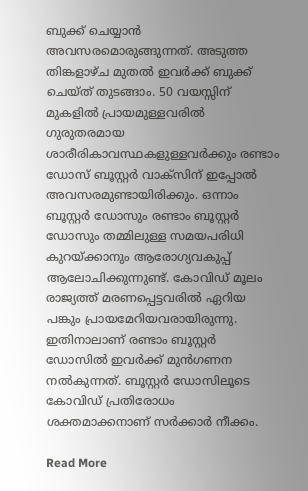ബുക്ക് ചെയ്യാന്‍ അവസരമൊരുങ്ങുന്നത്. അടുത്ത തിങ്കളാഴ്ച മുതല്‍ ഇവര്‍ക്ക് ബുക്ക് ചെയ്ത് തുടങ്ങാം. 50 വയസ്സിന് മുകളില്‍ പ്രായമുള്ളവരില്‍ ഗുരുതരമായ ശാരീരികാവസ്ഥകളുള്ളവര്‍ക്കും രണ്ടാം ഡോസ് ബൂസ്റ്റര്‍ വാക്‌സിന് ഇപ്പോല്‍ അവസരമുണ്ടായിരിക്കും. ഒന്നാം ബൂസ്റ്റര്‍ ഡോസും രണ്ടാം ബൂസ്റ്റര്‍ ഡോസും തമ്മിലുള്ള സമയപരിധി കുറയ്ക്കാനും ആരോഗ്യവകുപ്പ് ആലോചിക്കുന്നുണ്ട്. കോവിഡ് മൂലം രാജ്യത്ത് മരണപ്പെട്ടവരില്‍ ഏറിയ പങ്കും പ്രായമേറിയവരായിരുന്നു. ഇതിനാലാണ് രണ്ടാം ബൂസ്റ്റര്‍ ഡോസില്‍ ഇവര്‍ക്ക് മുന്‍ഗണന നല്‍കുന്നത്. ബൂസ്റ്റര്‍ ഡോസിലൂടെ കോവിഡ് പ്രതിരോധം ശക്തമാക്കനാണ് സര്‍ക്കാര്‍ നീക്കം.

Read More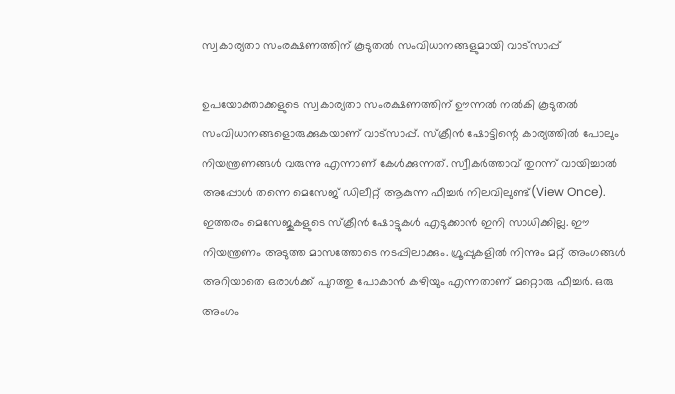സ്വകാര്യതാ സംരക്ഷണത്തിന് കൂടുതല്‍ സംവിധാനങ്ങളുമായി വാട്‌സാപ്പ്

ഉപയോക്താക്കളുടെ സ്വകാര്യതാ സംരക്ഷണത്തിന് ഊന്നല്‍ നല്‍കി കൂടുതല്‍ സംവിധാനങ്ങളൊരുക്കുകയാണ് വാട്‌സാപ്പ്. സ്‌ക്രീന്‍ ഷോട്ടിന്റെ കാര്യത്തില്‍ പോലും നിയന്ത്രണങ്ങള്‍ വരുന്നു എന്നാണ് കേള്‍ക്കുന്നത്. സ്വീകര്‍ത്താവ് തുറന്ന് വായിച്ചാല്‍ അപ്പോള്‍ തന്നെ മെസേജ് ഡിലീറ്റ് ആകുന്ന ഫീച്ചര്‍ നിലവിലുണ്ട്(View Once). ഇത്തരം മെസേജുകളുടെ സ്‌ക്രീന്‍ ഷോട്ടുകള്‍ എടുക്കാന്‍ ഇനി സാധിക്കില്ല. ഈ നിയന്ത്രണം അടുത്ത മാസത്തോടെ നടപ്പിലാക്കും. ഗ്രൂപ്പുകളില്‍ നിന്നും മറ്റ് അംഗങ്ങള്‍ അറിയാതെ ഒരാള്‍ക്ക് പുറത്തു പോകാന്‍ കഴിയും എന്നതാണ് മറ്റൊരു ഫീച്ചര്‍. ഒരു അംഗം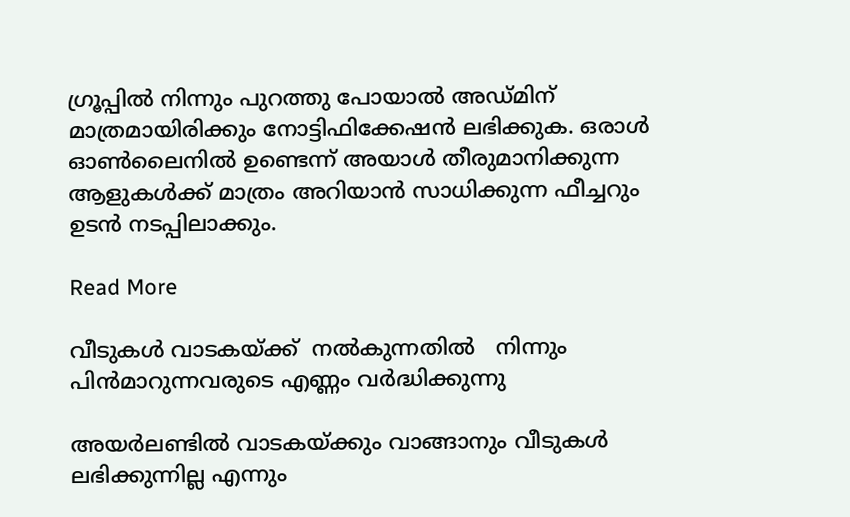ഗ്രൂപ്പില്‍ നിന്നും പുറത്തു പോയാല്‍ അഡ്മിന് മാത്രമായിരിക്കും നോട്ടിഫിക്കേഷന്‍ ലഭിക്കുക. ഒരാള്‍ ഓണ്‍ലൈനില്‍ ഉണ്ടെന്ന് അയാള്‍ തീരുമാനിക്കുന്ന ആളുകള്‍ക്ക് മാത്രം അറിയാന്‍ സാധിക്കുന്ന ഫീച്ചറും ഉടന്‍ നടപ്പിലാക്കും.

Read More

വീടുകള്‍ വാടകയ്ക്ക്  നല്‍കുന്നതില്‍   നിന്നും പിന്‍മാറുന്നവരുടെ എണ്ണം വര്‍ദ്ധിക്കുന്നു

അയര്‍ലണ്ടില്‍ വാടകയ്ക്കും വാങ്ങാനും വീടുകള്‍ ലഭിക്കുന്നില്ല എന്നും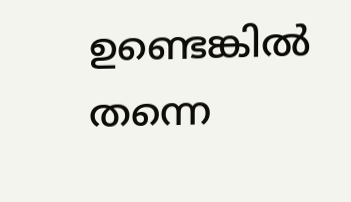ഉണ്ടെങ്കില്‍ തന്നെ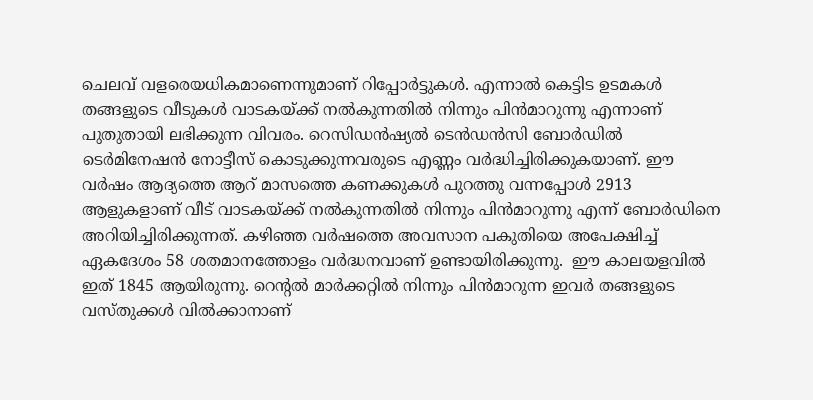ചെലവ് വളരെയധികമാണെന്നുമാണ് റിപ്പോര്‍ട്ടുകള്‍. എന്നാല്‍ കെട്ടിട ഉടമകള്‍ തങ്ങളുടെ വീടുകള്‍ വാടകയ്ക്ക് നല്‍കുന്നതില്‍ നിന്നും പിന്‍മാറുന്നു എന്നാണ് പുതുതായി ലഭിക്കുന്ന വിവരം. റെസിഡന്‍ഷ്യല്‍ ടെന്‍ഡന്‍സി ബോര്‍ഡില്‍ ടെര്‍മിനേഷന്‍ നോട്ടീസ് കൊടുക്കുന്നവരുടെ എണ്ണം വര്‍ദ്ധിച്ചിരിക്കുകയാണ്. ഈ വര്‍ഷം ആദ്യത്തെ ആറ് മാസത്തെ കണക്കുകള്‍ പുറത്തു വന്നപ്പോള്‍ 2913  ആളുകളാണ് വീട് വാടകയ്ക്ക് നല്‍കുന്നതില്‍ നിന്നും പിന്‍മാറുന്നു എന്ന് ബോര്‍ഡിനെ അറിയിച്ചിരിക്കുന്നത്. കഴിഞ്ഞ വര്‍ഷത്തെ അവസാന പകുതിയെ അപേക്ഷിച്ച് ഏകദേശം 58 ശതമാനത്തോളം വര്‍ദ്ധനവാണ് ഉണ്ടായിരിക്കുന്നു.  ഈ കാലയളവില്‍ ഇത് 1845 ആയിരുന്നു. റെന്റല്‍ മാര്‍ക്കറ്റില്‍ നിന്നും പിന്‍മാറുന്ന ഇവര്‍ തങ്ങളുടെ വസ്തുക്കള്‍ വില്‍ക്കാനാണ്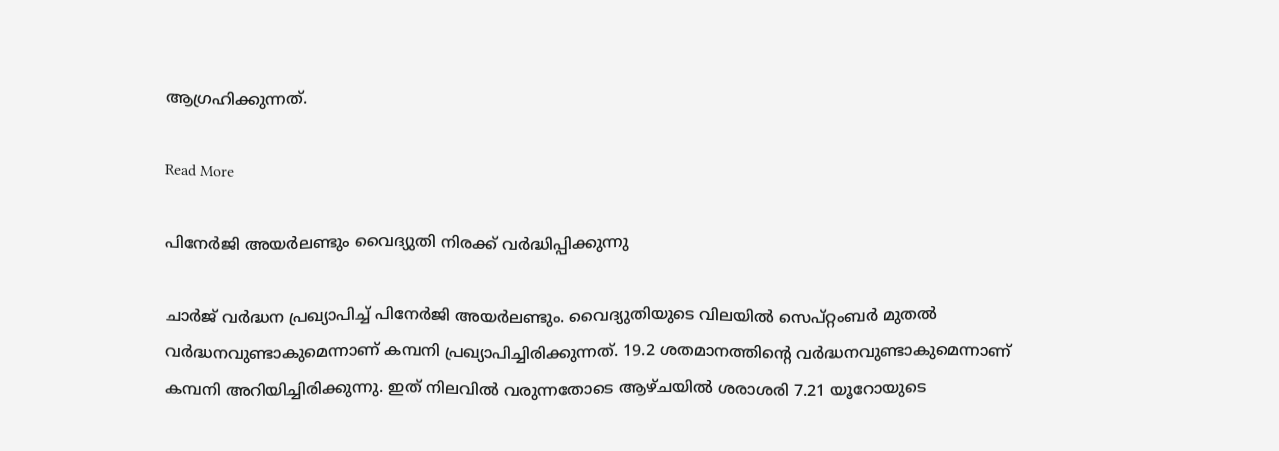ആഗ്രഹിക്കുന്നത്.

Read More

പിനേര്‍ജി അയര്‍ലണ്ടും വൈദ്യുതി നിരക്ക് വര്‍ദ്ധിപ്പിക്കുന്നു

ചാര്‍ജ് വര്‍ദ്ധന പ്രഖ്യാപിച്ച് പിനേര്‍ജി അയര്‍ലണ്ടും. വൈദ്യുതിയുടെ വിലയില്‍ സെപ്റ്റംബര്‍ മുതല്‍ വര്‍ദ്ധനവുണ്ടാകുമെന്നാണ് കമ്പനി പ്രഖ്യാപിച്ചിരിക്കുന്നത്. 19.2 ശതമാനത്തിന്റെ വര്‍ദ്ധനവുണ്ടാകുമെന്നാണ് കമ്പനി അറിയിച്ചിരിക്കുന്നു. ഇത് നിലവില്‍ വരുന്നതോടെ ആഴ്ചയില്‍ ശരാശരി 7.21 യൂറോയുടെ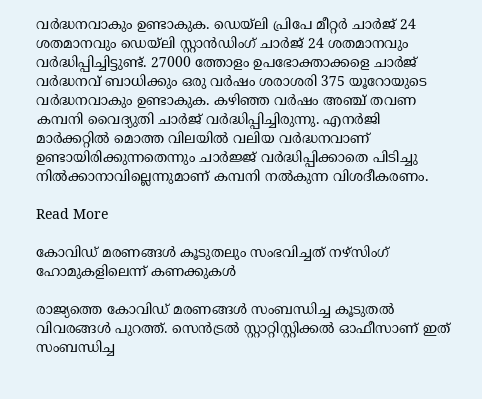വര്‍ദ്ധനവാകും ഉണ്ടാകുക. ഡെയ്‌ലി പ്രിപേ മീറ്റര്‍ ചാര്‍ജ് 24 ശതമാനവും ഡെയ്‌ലി സ്റ്റാന്‍ഡിംഗ് ചാര്‍ജ് 24 ശതമാനവും വര്‍ദ്ധിപ്പിച്ചിട്ടുണ്ട്. 27000 ത്തോളം ഉപഭോക്താക്കളെ ചാര്‍ജ് വര്‍ദ്ധനവ് ബാധിക്കും ഒരു വര്‍ഷം ശരാശരി 375 യൂറോയുടെ വര്‍ദ്ധനവാകും ഉണ്ടാകുക. കഴിഞ്ഞ വര്‍ഷം അഞ്ച് തവണ കമ്പനി വൈദ്യുതി ചാര്‍ജ് വര്‍ദ്ധിപ്പിച്ചിരുന്നു. എനര്‍ജി മാര്‍ക്കറ്റില്‍ മൊത്ത വിലയില്‍ വലിയ വര്‍ദ്ധനവാണ് ഉണ്ടായിരിക്കുന്നതെന്നും ചാര്‍ജ്ജ് വര്‍ദ്ധിപ്പിക്കാതെ പിടിച്ചു നില്‍ക്കാനാവില്ലെന്നുമാണ് കമ്പനി നല്‍കുന്ന വിശദീകരണം.

Read More

കോവിഡ് മരണങ്ങള്‍ കൂടുതലും സംഭവിച്ചത് നഴ്‌സിംഗ് ഹോമുകളിലെന്ന് കണക്കുകള്‍

രാജ്യത്തെ കോവിഡ് മരണങ്ങള്‍ സംബന്ധിച്ച കൂടുതല്‍ വിവരങ്ങള്‍ പുറത്ത്. സെന്‍ട്രല്‍ സ്റ്റാറ്റിസ്റ്റിക്കല്‍ ഓഫീസാണ് ഇത് സംബന്ധിച്ച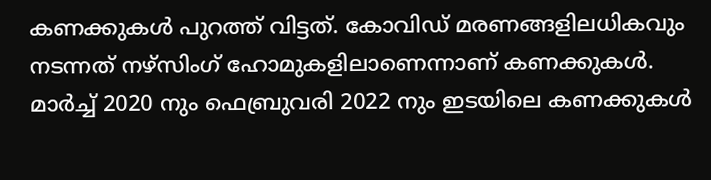കണക്കുകള്‍ പുറത്ത് വിട്ടത്. കോവിഡ് മരണങ്ങളിലധികവും നടന്നത് നഴ്‌സിംഗ് ഹോമുകളിലാണെന്നാണ് കണക്കുകള്‍. മാര്‍ച്ച് 2020 നും ഫെബ്രുവരി 2022 നും ഇടയിലെ കണക്കുകള്‍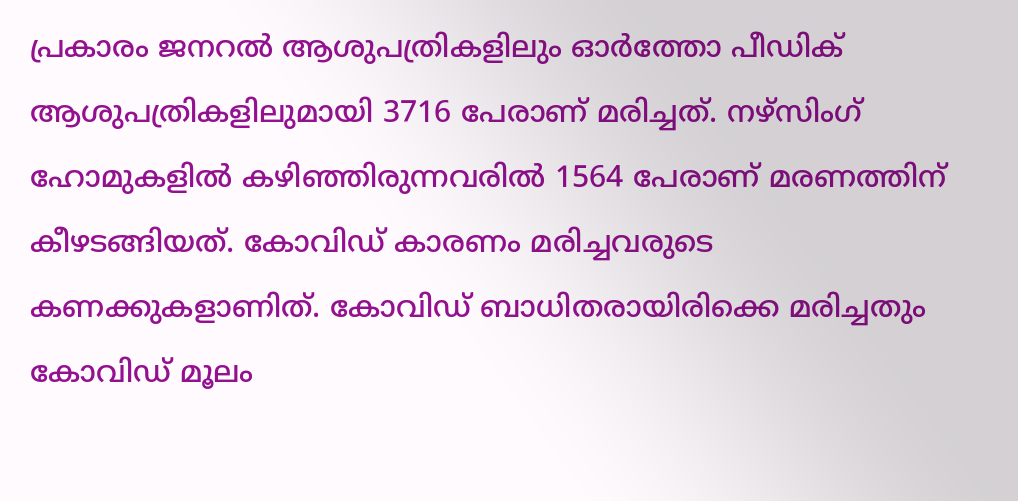പ്രകാരം ജനറല്‍ ആശുപത്രികളിലും ഓര്‍ത്തോ പീഡിക് ആശുപത്രികളിലുമായി 3716 പേരാണ് മരിച്ചത്. നഴ്‌സിംഗ് ഹോമുകളില്‍ കഴിഞ്ഞിരുന്നവരില്‍ 1564 പേരാണ് മരണത്തിന് കീഴടങ്ങിയത്. കോവിഡ് കാരണം മരിച്ചവരുടെ കണക്കുകളാണിത്. കോവിഡ് ബാധിതരായിരിക്കെ മരിച്ചതും കോവിഡ് മൂലം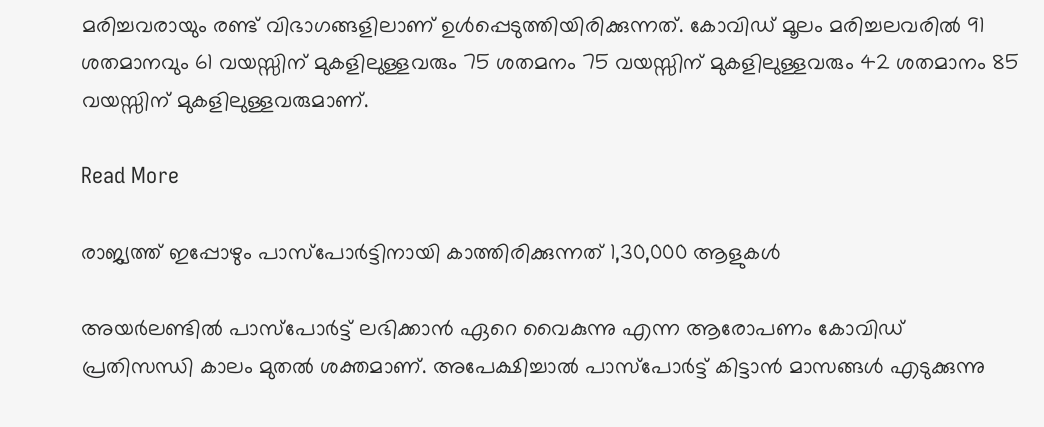മരിച്ചവരായും രണ്ട് വിഭാഗങ്ങളിലാണ് ഉള്‍പ്പെടുത്തിയിരിക്കുന്നത്. കോവിഡ് മൂലം മരിച്ചലവരില്‍ 91 ശതമാനവും 61 വയസ്സിന് മുകളിലുള്ളവരും 75 ശതമനം 75 വയസ്സിന് മുകളിലുള്ളവരും 42 ശതമാനം 85 വയസ്സിന് മുകളിലുള്ളവരുമാണ്.

Read More

രാജ്യത്ത് ഇപ്പോഴും പാസ്‌പോര്‍ട്ടിനായി കാത്തിരിക്കുന്നത് 1,30,000 ആളുകള്‍

അയര്‍ലണ്ടില്‍ പാസ്‌പോര്‍ട്ട് ലഭിക്കാന്‍ ഏറെ വൈകുന്നു എന്ന ആരോപണം കോവിഡ് പ്രതിസന്ധി കാലം മുതല്‍ ശക്തമാണ്. അപേക്ഷിച്ചാല്‍ പാസ്‌പോര്‍ട്ട് കിട്ടാന്‍ മാസങ്ങള്‍ എടുക്കുന്നു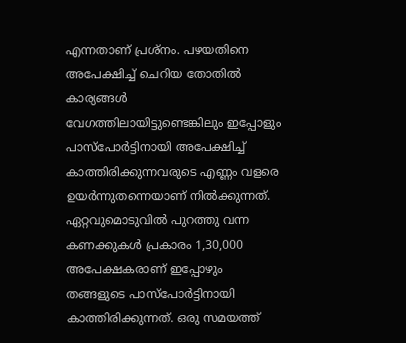എന്നതാണ് പ്രശ്‌നം. പഴയതിനെ അപേക്ഷിച്ച് ചെറിയ തോതില്‍ കാര്യങ്ങള്‍ വേഗത്തിലായിട്ടുണ്ടെങ്കിലും ഇപ്പോളും പാസ്‌പോര്‍ട്ടിനായി അപേക്ഷിച്ച് കാത്തിരിക്കുന്നവരുടെ എണ്ണം വളരെ ഉയര്‍ന്നുതന്നെയാണ് നില്‍ക്കുന്നത്. ഏറ്റവുമൊടുവില്‍ പുറത്തു വന്ന കണക്കുകള്‍ പ്രകാരം 1,30,000 അപേക്ഷകരാണ് ഇപ്പോഴും തങ്ങളുടെ പാസ്‌പോര്‍ട്ടിനായി കാത്തിരിക്കുന്നത്. ഒരു സമയത്ത്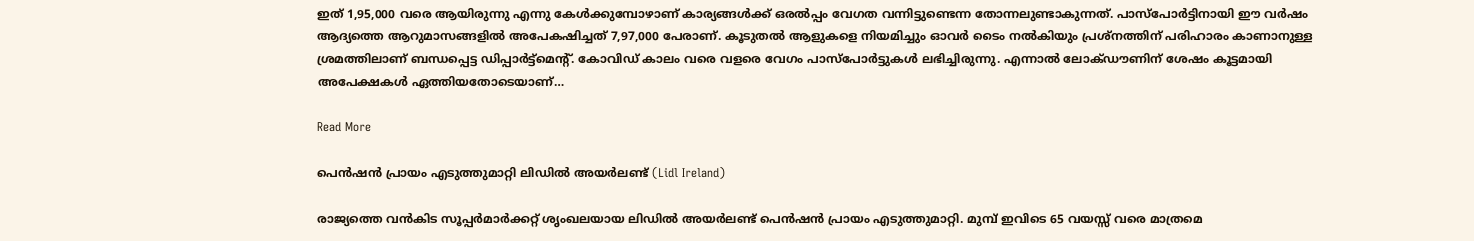ഇത് 1,95,000 വരെ ആയിരുന്നു എന്നു കേള്‍ക്കുമ്പോഴാണ് കാര്യങ്ങള്‍ക്ക് ഒരല്‍പ്പം വേഗത വന്നിട്ടുണ്ടെന്ന തോന്നലുണ്ടാകുന്നത്. പാസ്‌പോര്‍ട്ടിനായി ഈ വര്‍ഷം ആദ്യത്തെ ആറുമാസങ്ങളില്‍ അപേകഷിച്ചത് 7,97,000 പേരാണ്. കൂടുതല്‍ ആളുകളെ നിയമിച്ചും ഓവര്‍ ടൈം നല്‍കിയും പ്രശ്‌നത്തിന് പരിഹാരം കാണാനുള്ള ശ്രമത്തിലാണ് ബന്ധപ്പെട്ട ഡിപ്പാര്‍ട്ട്‌മെന്റ്. കോവിഡ് കാലം വരെ വളരെ വേഗം പാസ്‌പോര്‍ട്ടുകള്‍ ലഭിച്ചിരുന്നു. എന്നാല്‍ ലോക്ഡൗണിന് ശേഷം കൂട്ടമായി അപേക്ഷകള്‍ ഏത്തിയതോടെയാണ്…

Read More

പെന്‍ഷന്‍ പ്രായം എടുത്തുമാറ്റി ലിഡില്‍ അയര്‍ലണ്ട് (Lidl Ireland)

രാജ്യത്തെ വന്‍കിട സൂപ്പര്‍മാര്‍ക്കറ്റ് ശൃംഖലയായ ലിഡില്‍ അയര്‍ലണ്ട് പെന്‍ഷന്‍ പ്രായം എടുത്തുമാറ്റി. മുമ്പ് ഇവിടെ 65 വയസ്സ് വരെ മാത്രമെ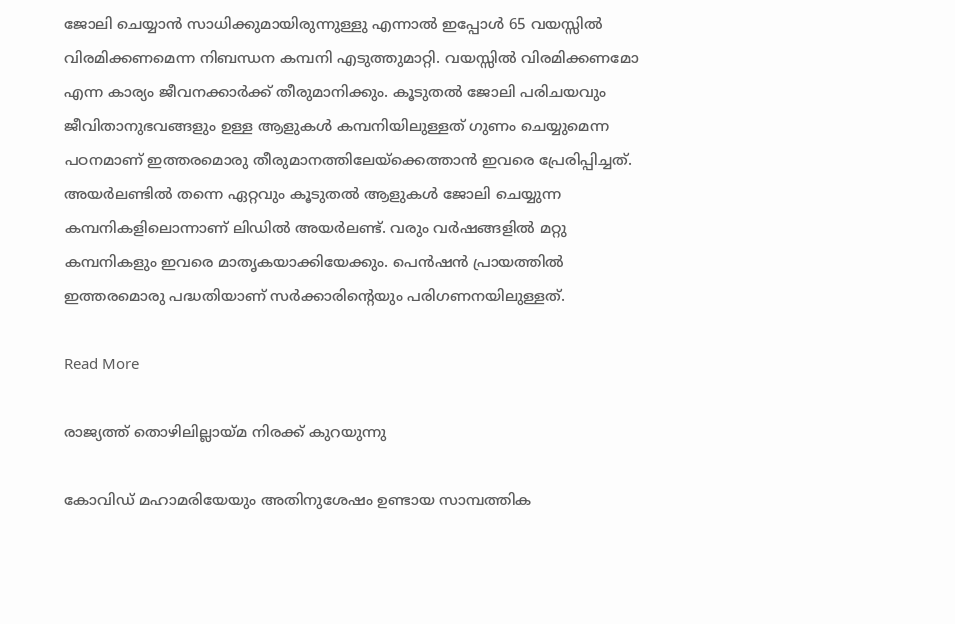ജോലി ചെയ്യാന്‍ സാധിക്കുമായിരുന്നുള്ളു എന്നാല്‍ ഇപ്പോള്‍ 65 വയസ്സില്‍ വിരമിക്കണമെന്ന നിബന്ധന കമ്പനി എടുത്തുമാറ്റി. വയസ്സില്‍ വിരമിക്കണമോ എന്ന കാര്യം ജീവനക്കാര്‍ക്ക് തീരുമാനിക്കും. കൂടുതല്‍ ജോലി പരിചയവും ജീവിതാനുഭവങ്ങളും ഉള്ള ആളുകള്‍ കമ്പനിയിലുള്ളത് ഗുണം ചെയ്യുമെന്ന പഠനമാണ് ഇത്തരമൊരു തീരുമാനത്തിലേയ്‌ക്കെത്താന്‍ ഇവരെ പ്രേരിപ്പിച്ചത്. അയര്‍ലണ്ടില്‍ തന്നെ ഏറ്റവും കൂടുതല്‍ ആളുകള്‍ ജോലി ചെയ്യുന്ന കമ്പനികളിലൊന്നാണ് ലിഡില്‍ അയര്‍ലണ്ട്. വരും വര്‍ഷങ്ങളില്‍ മറ്റു കമ്പനികളും ഇവരെ മാതൃകയാക്കിയേക്കും. പെന്‍ഷന്‍ പ്രായത്തില്‍ ഇത്തരമൊരു പദ്ധതിയാണ് സര്‍ക്കാരിന്റെയും പരിഗണനയിലുള്ളത്.

Read More

രാജ്യത്ത് തൊഴിലില്ലായ്മ നിരക്ക് കുറയുന്നു

കോവിഡ് മഹാമരിയേയും അതിനുശേഷം ഉണ്ടായ സാമ്പത്തിക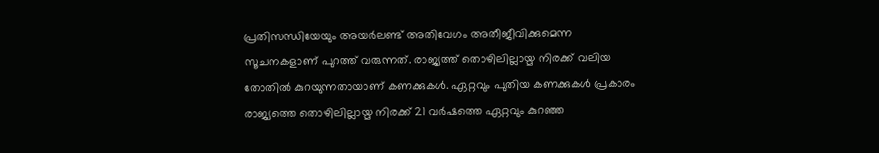പ്രതിസന്ധിയേയും അയര്‍ലണ്ട് അതിവേഗം അതീജീവിക്കുമെന്ന സൂചനകളാണ് പുറത്ത് വരുന്നത്. രാജ്യത്ത് തൊഴിലില്ലായ്മ നിരക്ക് വലിയ തോതില്‍ കുറയുന്നതായാണ് കണക്കുകള്‍. ഏറ്റവും പുതിയ കണക്കുകള്‍ പ്രകാരം രാജ്യത്തെ തൊഴിലില്ലായ്മ നിരക്ക് 21 വര്‍ഷത്തെ ഏറ്റവും കുറഞ്ഞ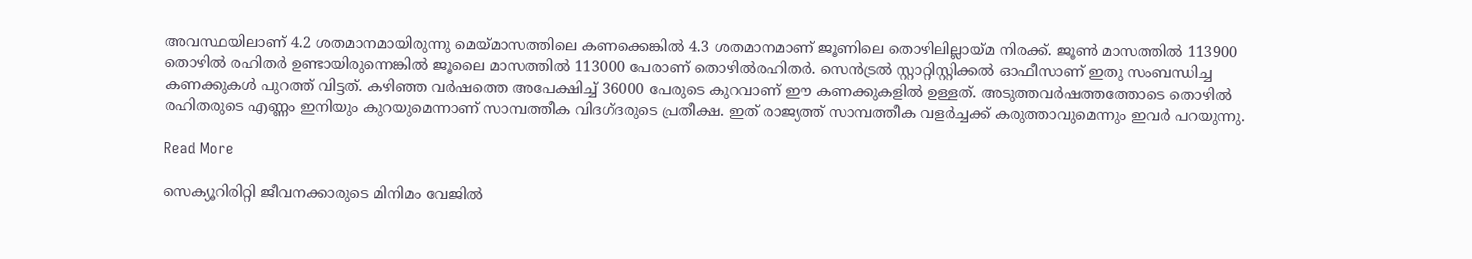അവസ്ഥയിലാണ് 4.2 ശതമാനമായിരുന്നു മെയ്മാസത്തിലെ കണക്കെങ്കില്‍ 4.3 ശതമാനമാണ് ജൂണിലെ തൊഴിലില്ലായ്മ നിരക്ക്. ജൂണ്‍ മാസത്തില്‍ 113900 തൊഴില്‍ രഹിതര്‍ ഉണ്ടായിരുന്നെങ്കില്‍ ജൂലൈ മാസത്തില്‍ 113000 പേരാണ് തൊഴില്‍രഹിതര്‍. സെന്‍ട്രല്‍ സ്റ്റാറ്റിസ്റ്റിക്കല്‍ ഓഫീസാണ് ഇതു സംബന്ധിച്ച കണക്കുകള്‍ പുറത്ത് വിട്ടത്. കഴിഞ്ഞ വര്‍ഷത്തെ അപേക്ഷിച്ച് 36000 പേരുടെ കുറവാണ് ഈ കണക്കുകളില്‍ ഉള്ളത്. അടുത്തവര്‍ഷത്തത്തോടെ തൊഴില്‍ രഹിതരുടെ എണ്ണം ഇനിയും കുറയുമെന്നാണ് സാമ്പത്തീക വിദഗ്ദരുടെ പ്രതീക്ഷ. ഇത് രാജ്യത്ത് സാമ്പത്തീക വളര്‍ച്ചക്ക് കരുത്താവുമെന്നും ഇവര്‍ പറയുന്നു.

Read More

സെക്യൂറിരിറ്റി ജീവനക്കാരുടെ മിനിമം വേജില്‍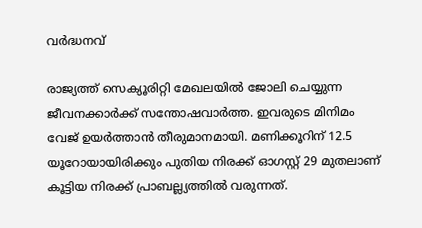വര്‍ദ്ധനവ്

രാജ്യത്ത് സെക്യൂരിറ്റി മേഖലയില്‍ ജോലി ചെയ്യുന്ന ജീവനക്കാര്‍ക്ക് സന്തോഷവാര്‍ത്ത. ഇവരുടെ മിനിമം വേജ് ഉയര്‍ത്താന്‍ തീരുമാനമായി. മണിക്കൂറിന് 12.5 യൂറോയായിരിക്കും പുതിയ നിരക്ക് ഓഗസ്റ്റ് 29 മുതലാണ് കൂട്ടിയ നിരക്ക് പ്രാബല്ല്യത്തില്‍ വരുന്നത്.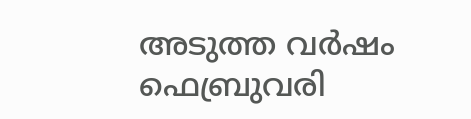അടുത്ത വര്‍ഷം ഫെബ്രുവരി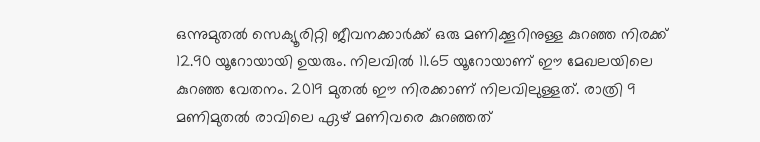ഒന്നുമുതല്‍ സെക്യൂരിറ്റി ജീവനക്കാര്‍ക്ക് ഒരു മണിക്കൂറിനുള്ള കുറഞ്ഞ നിരക്ക് 12.90 യൂറോയായി ഉയരും. നിലവില്‍ 11.65 യൂറോയാണ് ഈ മേഖലയിലെ കുറഞ്ഞ വേതനം. 2019 മുതല്‍ ഈ നിരക്കാണ് നിലവിലുള്ളത്. രാത്രി 9 മണിമുതല്‍ രാവിലെ ഏഴ് മണിവരെ കുറഞ്ഞത്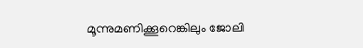മൂന്നുമണിക്കൂറെങ്കിലും ജോലി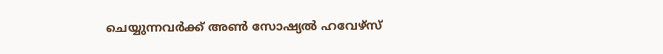ചെയ്യുന്നവര്‍ക്ക് അണ്‍ സോഷ്യല്‍ ഹവേഴ്‌സ്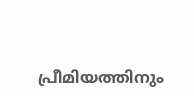പ്രീമിയത്തിനും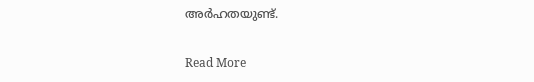അര്‍ഹതയുണ്ട്.

Read More